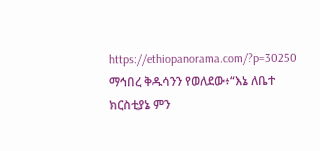https://ethiopanorama.com/?p=30250
ማኅበረ ቅዱሳንን የወለደው፥“እኔ ለቤተ ክርስቲያኔ ምን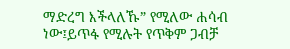ማድረግ እችላለኹ” የሚለው ሐሳብ ነው፤ይጥፋ የሚሉት የጥቅም ጋብቻ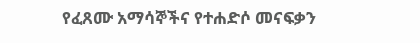የፈጸሙ አማሳኞችና የተሐድሶ መናፍቃን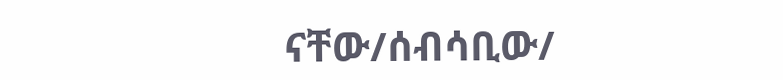ናቸው/ሰብሳቢው/